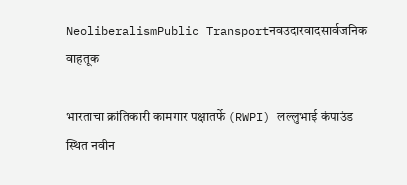NeoliberalismPublic Transportनवउदारवादसार्वजनिक वाहतूक

भारताचा क्रांतिकारी कामगार पक्षातर्फे (RWPI) लल्लुभाई कंपाउंड स्थित नवीन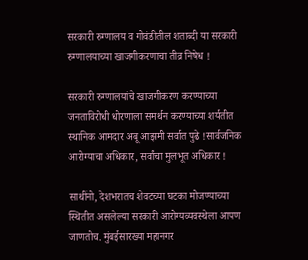सरकारी रुग्णालय व गोवंडीतील शताब्दी या सरकारी रुग्णालयाच्या खाजगीकरणाचा तीव्र निषेध !

सरकारी रुग्णालयांचे खाजगीकरण करण्याच्या जनताविरोधी धोरणाला समर्थन करण्याच्या शर्यतीत स्थानिक आमदार अबू आझमी सर्वात पुढे !सार्वजनिक आरोग्याचा अधिकार, सर्वांचा मुलभूत अधिकार !

साथींनो, देशभरातच शेवटच्या घटका मोजण्याच्या स्थितीत असलेल्या सरकारी आरोग्यव्यवस्थेला आपण जाणतोच. मुंबईसारख्या महानगर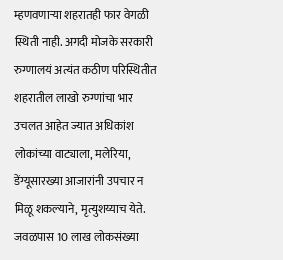म्हणवणाऱ्या शहरातही फार वेगळी स्थिती नाही. अगदी मोजके सरकारी रुग्णालयं अत्यंत कठीण परिस्थितीत शहरातील लाखो रुग्णांचा भार उचलत आहेत ज्यात अधिकांश लोकांच्या वाट्याला, मलेरिया, डेंग्यूसारख्या आजारांनी उपचार न मिळू शकल्याने, मृत्युशय्याच येते. जवळपास 10 लाख लोकसंख्या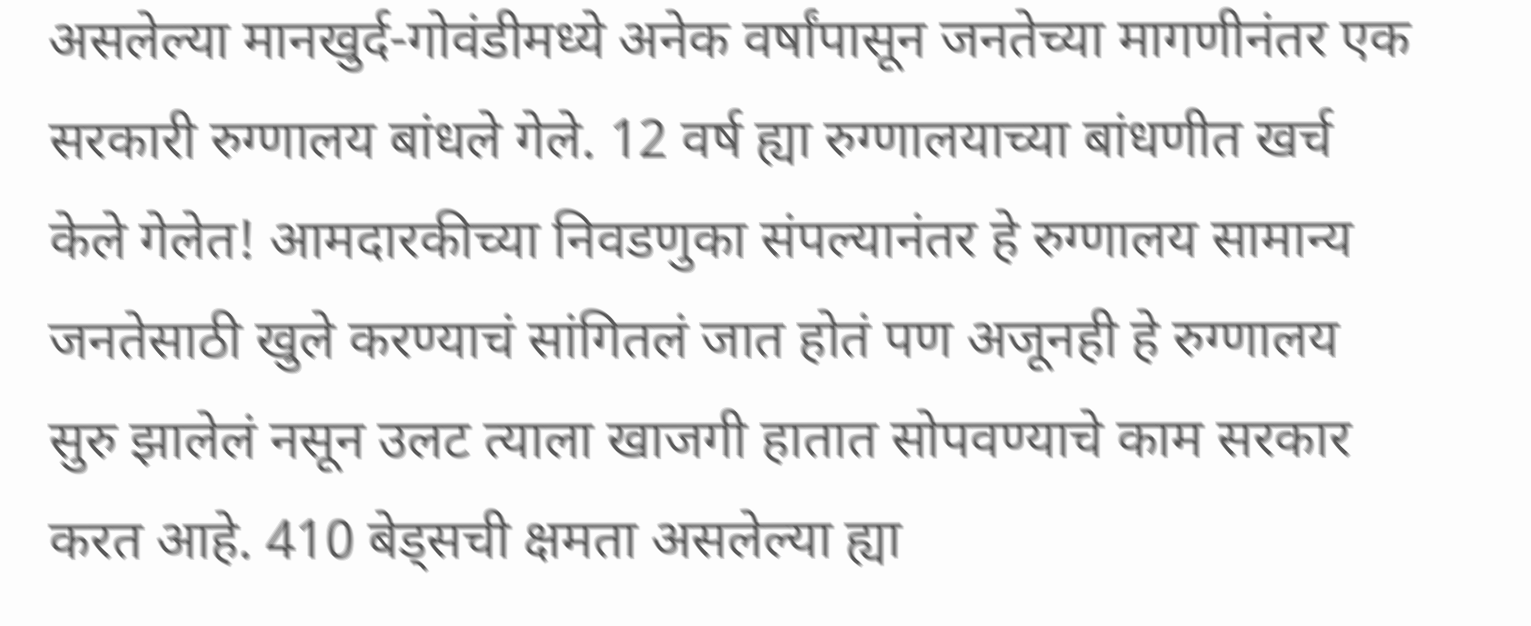असलेल्या मानखुर्द-गोवंडीमध्ये अनेक वर्षांपासून जनतेच्या मागणीनंतर एक सरकारी रुग्णालय बांधले गेले. 12 वर्ष ह्या रुग्णालयाच्या बांधणीत खर्च केले गेलेत! आमदारकीच्या निवडणुका संपल्यानंतर हे रुग्णालय सामान्य जनतेसाठी खुले करण्याचं सांगितलं जात होतं पण अजूनही हे रुग्णालय सुरु झालेलं नसून उलट त्याला खाजगी हातात सोपवण्याचे काम सरकार करत आहे. 410 बेड्सची क्षमता असलेल्या ह्या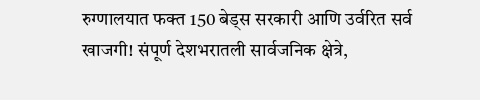रुग्णालयात फक्त 150 बेड्स सरकारी आणि उर्वरित सर्व खाजगी! संपूर्ण देशभरातली सार्वजनिक क्षेत्रे,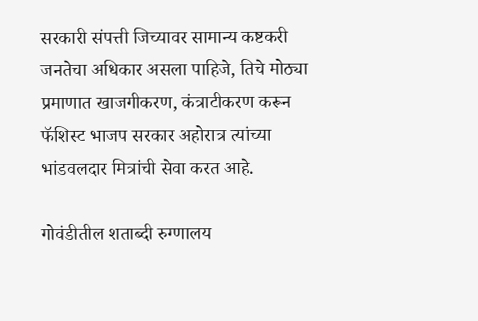सरकारी संपत्ती जिच्यावर सामान्य कष्टकरी जनतेचा अधिकार असला पाहिजे, तिचे मोठ्या प्रमाणात खाजगीकरण, कंत्राटीकरण करून फॅशिस्ट भाजप सरकार अहोरात्र त्यांच्या भांडवलदार मित्रांची सेवा करत आहे.

गोवंडीतील शताब्दी रुग्णालय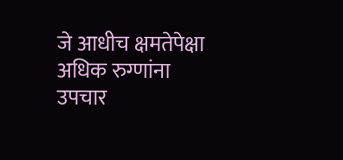जे आधीच क्षमतेपेक्षा अधिक रुग्णांना उपचार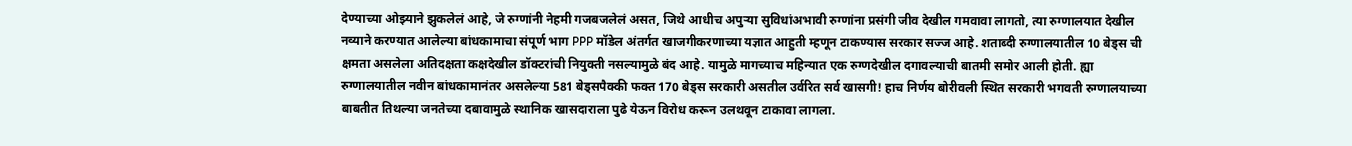देण्याच्या ओझ्याने झुकलेलं आहे, जे रुग्णांनी नेहमी गजबजलेलं असत, जिथे आधीच अपुऱ्या सुविधांअभावी रुग्णांना प्रसंगी जीव देखील गमवावा लागतो, त्या रुग्णालयात देखील नव्याने करण्यात आलेल्या बांधकामाचा संपूर्ण भाग PPP मॉडेल अंतर्गत खाजगीकरणाच्या यज्ञात आहुती म्हणून टाकण्यास सरकार सज्ज आहे. शताब्दी रुग्णालयातील 10 बेड्स ची क्षमता असलेला अतिदक्षता कक्षदेखील डॉक्टरांची नियुक्ती नसल्यामुळे बंद आहे. यामुळे मागच्याच महिन्यात एक रुग्णदेखील दगावल्याची बातमी समोर आली होती. ह्या रुग्णालयातील नवीन बांधकामानंतर असलेल्या 581 बेड्सपैक्की फक्त 170 बेड्स सरकारी असतील उर्वरित सर्व खासगी! हाच निर्णय बोरीवली स्थित सरकारी भगवती रुग्णालयाच्या बाबतीत तिथल्या जनतेच्या दबावामुळे स्थानिक खासदाराला पुढे येऊन विरोध करून उलथवून टाकावा लागला.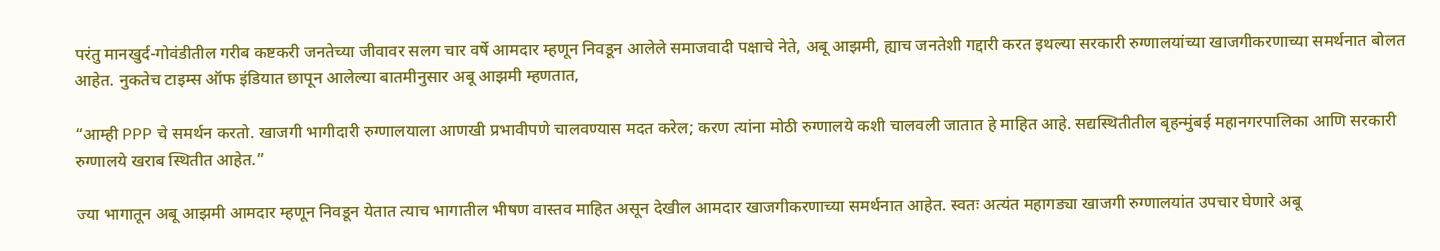परंतु मानखुर्द-गोवंडीतील गरीब कष्टकरी जनतेच्या जीवावर सलग चार वर्षे आमदार म्हणून निवडून आलेले समाजवादी पक्षाचे नेते, अबू आझमी, ह्याच जनतेशी गद्दारी करत इथल्या सरकारी रुग्णालयांच्या खाजगीकरणाच्या समर्थनात बोलत आहेत. नुकतेच टाइम्स ऑफ इंडियात छापून आलेल्या बातमीनुसार अबू आझमी म्हणतात,

“आम्ही PPP चे समर्थन करतो. खाजगी भागीदारी रुग्णालयाला आणखी प्रभावीपणे चालवण्यास मदत करेल; करण त्यांना मोठी रुग्णालये कशी चालवली जातात हे माहित आहे. सद्यस्थितीतील बृहन्मुंबई महानगरपालिका आणि सरकारी रुग्णालये खराब स्थितीत आहेत.”

ज्या भागातून अबू आझमी आमदार म्हणून निवडून येतात त्याच भागातील भीषण वास्तव माहित असून देखील आमदार खाजगीकरणाच्या समर्थनात आहेत. स्वतः अत्यंत महागड्या खाजगी रुग्णालयांत उपचार घेणारे अबू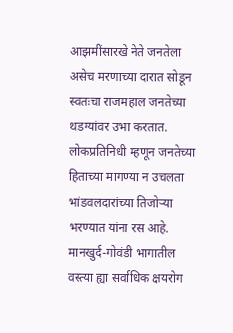आझमींसारखे नेते जनतेला असेच मरणाच्या दारात सोडून स्वतःचा राजमहाल जनतेच्या थडग्यांवर उभा करतात. लोकप्रतिनिधी म्हणून जनतेच्या हिताच्या मागण्या न उचलता भांडवलदारांच्या तिजोऱ्या भरण्यात यांना रस आहे. मानखुर्द-गोवंडी भागातील वस्त्या ह्या सर्वाधिक क्षयरोग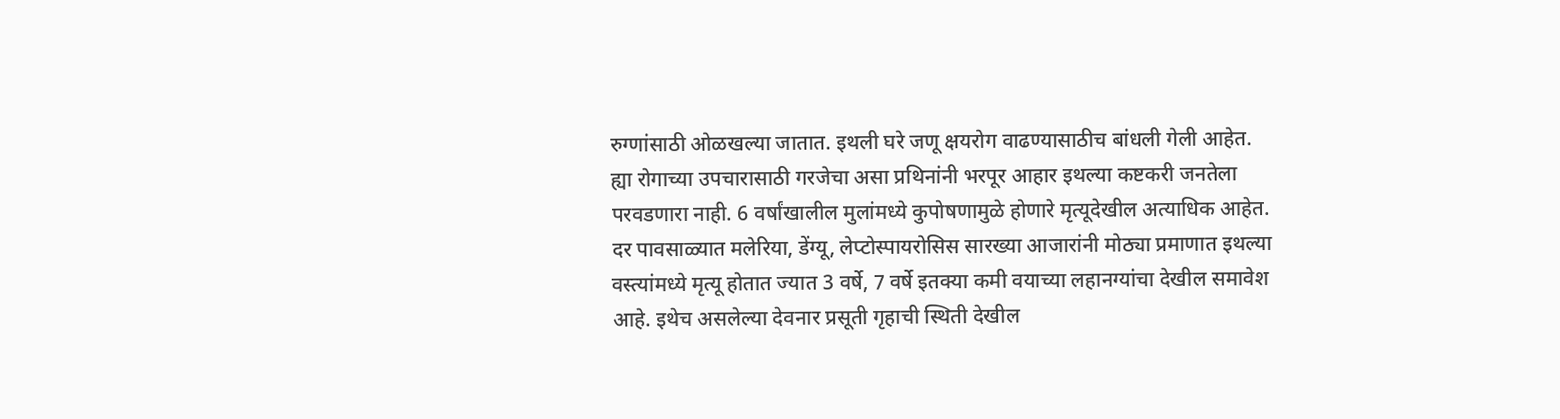रुग्णांसाठी ओळखल्या जातात. इथली घरे जणू क्षयरोग वाढण्यासाठीच बांधली गेली आहेत. ह्या रोगाच्या उपचारासाठी गरजेचा असा प्रथिनांनी भरपूर आहार इथल्या कष्टकरी जनतेला परवडणारा नाही. 6 वर्षांखालील मुलांमध्ये कुपोषणामुळे होणारे मृत्यूदेखील अत्याधिक आहेत. दर पावसाळ्यात मलेरिया, डेंग्यू, लेप्टोस्पायरोसिस सारख्या आजारांनी मोठ्या प्रमाणात इथल्या वस्त्यांमध्ये मृत्यू होतात ज्यात 3 वर्षे, 7 वर्षे इतक्या कमी वयाच्या लहानग्यांचा देखील समावेश आहे. इथेच असलेल्या देवनार प्रसूती गृहाची स्थिती देखील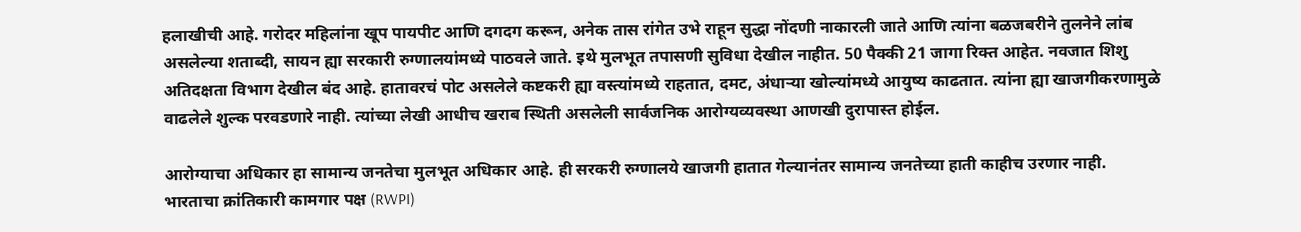हलाखीची आहे. गरोदर महिलांना खूप पायपीट आणि दगदग करून, अनेक तास रांगेत उभे राहून सुद्धा नोंदणी नाकारली जाते आणि त्यांना बळजबरीने तुलनेने लांब असलेल्या शताब्दी, सायन ह्या सरकारी रुग्णालयांमध्ये पाठवले जाते. इथे मुलभूत तपासणी सुविधा देखील नाहीत. 50 पैक्की 21 जागा रिक्त आहेत. नवजात शिशु अतिदक्षता विभाग देखील बंद आहे. हातावरचं पोट असलेले कष्टकरी ह्या वस्त्यांमध्ये राहतात, दमट, अंधाऱ्या खोल्यांमध्ये आयुष्य काढतात. त्यांना ह्या खाजगीकरणामुळे वाढलेले शुल्क परवडणारे नाही. त्यांच्या लेखी आधीच खराब स्थिती असलेली सार्वजनिक आरोग्यव्यवस्था आणखी दुरापास्त होईल.

आरोग्याचा अधिकार हा सामान्य जनतेचा मुलभूत अधिकार आहे. ही सरकरी रुग्णालये खाजगी हातात गेल्यानंतर सामान्य जनतेच्या हाती काहीच उरणार नाही. भारताचा क्रांतिकारी कामगार पक्ष (RWPI)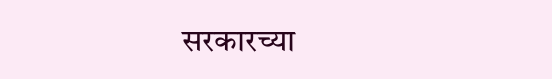सरकारच्या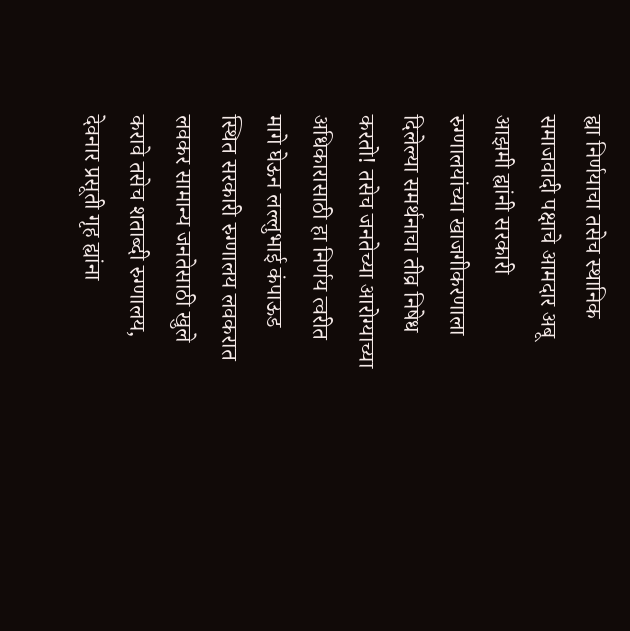ह्या निर्णयाचा तसेच स्थानिक समाजवादी पक्षाचे आमदार अबू आझमी ह्यांनी सरकारी रुग्णालयांच्या खाजगीकरणाला दिलेल्या समर्थनाचा तीव्र निषेध करतो! तसेच जनतेच्या आरोग्याच्या अधिकारासाठी हा निर्णय त्वरीत मागे घेऊन लल्लुभाई कंपाऊड स्थित सरकारी रुग्णालय लवकरात लवकर सामान्य जनतेसाठी खुले करावे तसेच शताब्दी रुग्णालय, देवनार प्रसूती गृह ह्यांना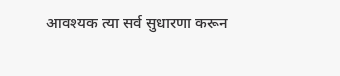आवश्यक त्या सर्व सुधारणा करून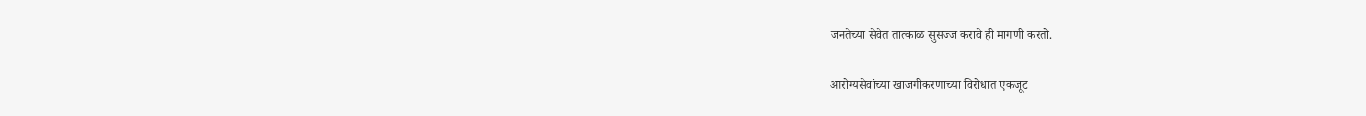जनतेच्या सेवेत तात्काळ सुसज्ज करावे ही मागणी करतो.

आरोग्यसेवांच्या खाजगीकरणाच्या विरोधात एकजूट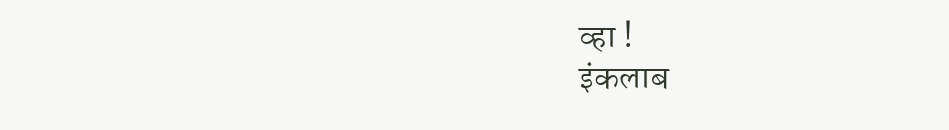व्हा !
इंकलाब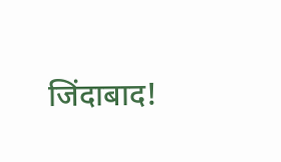जिंदाबाद!